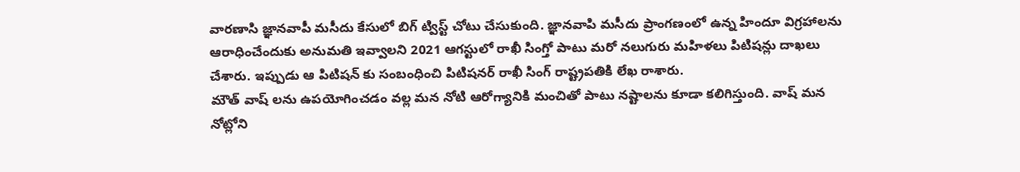వారణాసి జ్ఞానవాపీ మసీదు కేసులో బిగ్ ట్విస్ట్ చోటు చేసుకుంది. జ్ఞానవాపి మసీదు ప్రాంగణంలో ఉన్న హిందూ విగ్రహాలను ఆరాధించేందుకు అనుమతి ఇవ్వాలని 2021 ఆగస్టులో రాఖీ సింగ్తో పాటు మరో నలుగురు మహిళలు పిటిషన్లు దాఖలు చేశారు. ఇప్పుడు ఆ పిటిషన్ కు సంబంధించి పిటిషనర్ రాఖీ సింగ్ రాష్ట్రపతికి లేఖ రాశారు.
మౌత్ వాష్ లను ఉపయోగించడం వల్ల మన నోటి ఆరోగ్యానికి మంచితో పాటు నష్టాలను కూడా కలిగిస్తుంది. వాష్ మన నోట్లోని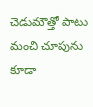చెడుమౌత్తో పాటు మంచి చూపును కూడా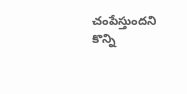చంపేస్తుందని కొన్ని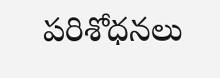పరిశోధనలు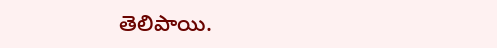తెలిపాయి.